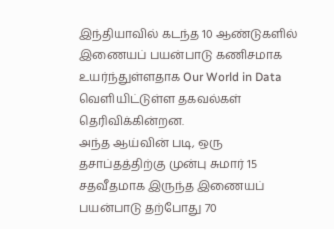இந்தியாவில் கடந்த 10 ஆண்டுகளில் இணையப் பயன்பாடு கணிசமாக உயர்ந்துள்ளதாக Our World in Data வெளியிட்டுள்ள தகவல்கள் தெரிவிக்கின்றன.
அந்த ஆய்வின் படி, ஒரு தசாப்தத்திற்கு முன்பு சுமார் 15 சதவீதமாக இருந்த இணையப் பயன்பாடு தற்போது 70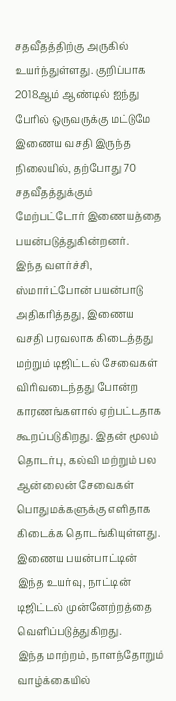சதவீதத்திற்கு அருகில் உயர்ந்துள்ளது. குறிப்பாக 2018ஆம் ஆண்டில் ஐந்து பேரில் ஒருவருக்கு மட்டுமே இணைய வசதி இருந்த நிலையில், தற்போது 70 சதவீதத்துக்கும் மேற்பட்டோர் இணையத்தை பயன்படுத்துகின்றனர்.
இந்த வளர்ச்சி, ஸ்மார்ட்போன் பயன்பாடு அதிகரித்தது, இணைய வசதி பரவலாக கிடைத்தது மற்றும் டிஜிட்டல் சேவைகள் விரிவடைந்தது போன்ற காரணங்களால் ஏற்பட்டதாக கூறப்படுகிறது. இதன் மூலம் தொடர்பு, கல்வி மற்றும் பல ஆன்லைன் சேவைகள் பொதுமக்களுக்கு எளிதாக கிடைக்க தொடங்கியுள்ளது.
இணைய பயன்பாட்டின் இந்த உயர்வு, நாட்டின் டிஜிட்டல் முன்னேற்றத்தை வெளிப்படுத்துகிறது.
இந்த மாற்றம், நாளந்தோறும் வாழ்க்கையில்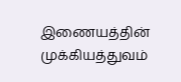இணையத்தின் முக்கியத்துவம்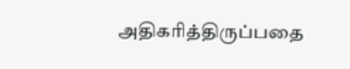அதிகரித்திருப்பதை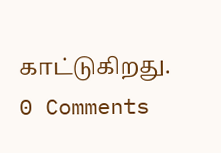காட்டுகிறது.
0 Comments